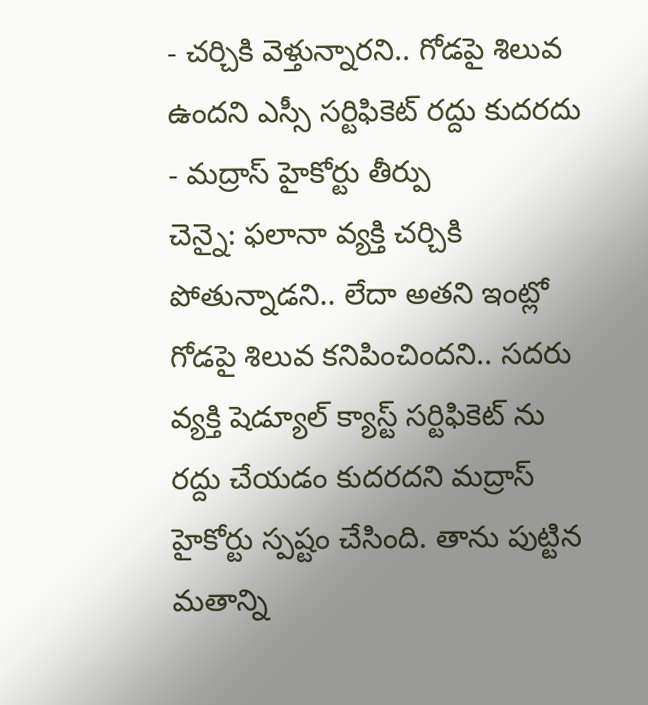- చర్చికి వెళ్తున్నారని.. గోడపై శిలువ ఉందని ఎస్సీ సర్టిఫికెట్ రద్దు కుదరదు
- మద్రాస్ హైకోర్టు తీర్పు
చెన్నై: ఫలానా వ్యక్తి చర్చికి పోతున్నాడని.. లేదా అతని ఇంట్లో గోడపై శిలువ కనిపించిందని.. సదరు వ్యక్తి షెడ్యూల్ క్యాస్ట్ సర్టిఫికెట్ ను రద్దు చేయడం కుదరదని మద్రాస్ హైకోర్టు స్పష్టం చేసింది. తాను పుట్టిన మతాన్ని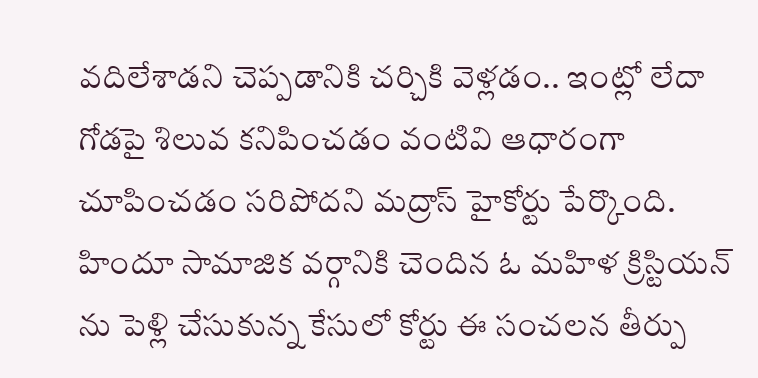వదిలేశాడని చెప్పడానికి చర్చికి వెళ్లడం.. ఇంట్లో లేదా గోడపై శిలువ కనిపించడం వంటివి ఆధారంగా చూపించడం సరిపోదని మద్రాస్ హైకోర్టు పేర్కొంది. హిందూ సామాజిక వర్గానికి చెందిన ఓ మహిళ క్రిస్టియన్ ను పెళ్లి చేసుకున్న కేసులో కోర్టు ఈ సంచలన తీర్పు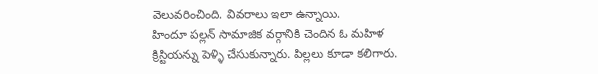వెలువరించింది. వివరాలు ఇలా ఉన్నాయి.
హిందూ పల్లన్ సామాజిక వర్గానికి చెందిన ఓ మహిళ క్రిస్టియన్ను పెళ్ళి చేసుకున్నారు. పిల్లలు కూడా కలిగారు.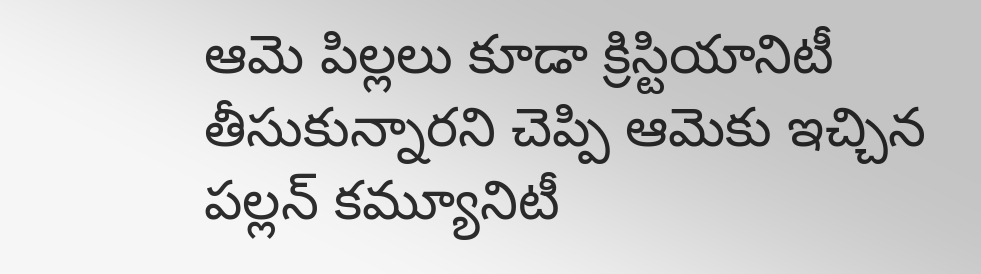ఆమె పిల్లలు కూడా క్రిస్టియానిటీ తీసుకున్నారని చెప్పి ఆమెకు ఇచ్చిన పల్లన్ కమ్యూనిటీ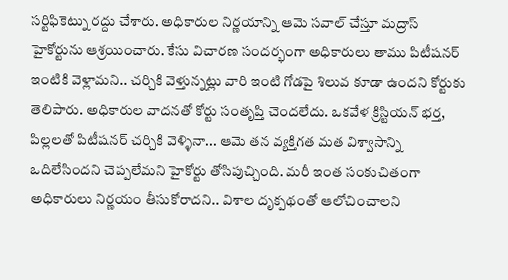సర్టిఫికెట్ను రద్దు చేశారు. అధికారుల నిర్ణయాన్ని ఆమె సవాల్ చేస్తూ మద్రాస్ హైకోర్టును ఆశ్రయించారు. కేసు విచారణ సందర్భంగా అధికారులు తాము పిటీషనర్ ఇంటికి వెళ్లామని.. చర్చికి వెళ్తున్నట్లు వారి ఇంటి గోడపై శిలువ కూడా ఉందని కోర్టుకు తెలిపారు. అధికారుల వాదనతో కోర్టు సంతృప్తి చెందలేదు. ఒకవేళ క్రిస్టియన్ భర్త, పిల్లలతో పిటీషనర్ చర్చికి వెళ్ళినా... ఆమె తన వ్యక్తిగత మత విశ్వాసాన్ని ఒదిలేసిందని చెప్పలేమని హైకోర్టు తోసిపుచ్చింది. మరీ ఇంత సంకుచితంగా అధికారులు నిర్ణయం తీసుకోరాదని.. విశాల దృక్పథంతో ఆలోచించాలని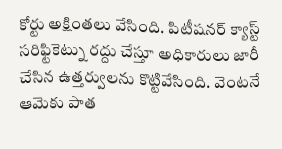కోర్టు అక్షింతలు వేసింది. పిటీషనర్ క్యాస్ట్ సరిఫ్టికెట్ను రద్దు చేస్తూ అధికారులు జారీ చేసిన ఉత్తర్వులను కొట్టివేసింది. వెంటనే ఆమెకు పాత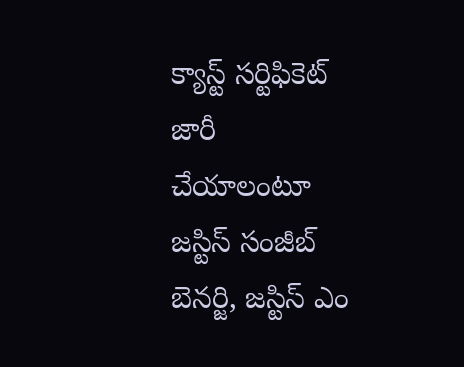క్యాస్ట్ సర్టిఫికెట్ జారీ చేయాలంటూ జస్టిస్ సంజీబ్ బెనర్జి, జస్టిస్ ఎం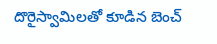దొరైస్వామిలతో కూడిన బెంచ్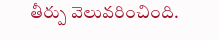తీర్పు వెలువరించింది.